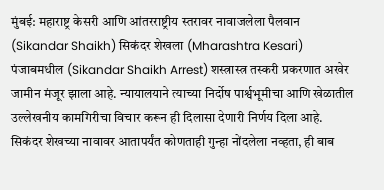मुंबई: महाराष्ट्र केसरी आणि आंतरराष्ट्रीय स्तरावर नावाजलेला पैलवान (Sikandar Shaikh) सिकंदर शेखला (Mharashtra Kesari) पंजाबमधील (Sikandar Shaikh Arrest) शस्त्रास्त्र तस्करी प्रकरणात अखेर जामीन मंजूर झाला आहे. न्यायालयाने त्याच्या निर्दोष पार्श्वभूमीचा आणि खेळातील उल्लेखनीय कामगिरीचा विचार करून ही दिलासा देणारी निर्णय दिला आहे. सिकंदर शेखच्या नावावर आतापर्यंत कोणताही गुन्हा नोंदलेला नव्हता, ही बाब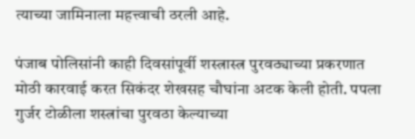त्याच्या जामिनाला महत्त्वाची ठरली आहे.

पंजाब पोलिसांनी काही दिवसांपूर्वी शस्त्रास्त्र पुरवठ्याच्या प्रकरणात मोठी कारवाई करत सिकंदर शेखसह चौघांना अटक केली होती. पपला गुर्जर टोळीला शस्त्रांचा पुरवठा केल्याच्या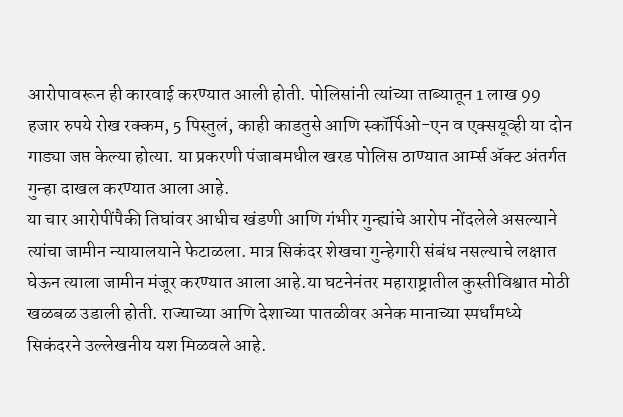आरोपावरून ही कारवाई करण्यात आली होती. पोलिसांनी त्यांच्या ताब्यातून 1 लाख 99 हजार रुपये रोख रक्कम, 5 पिस्तुलं, काही काडतुसे आणि स्कॉर्पिओ-एन व एक्सयूव्ही या दोन गाड्या जप्त केल्या होत्या. या प्रकरणी पंजाबमधील खरड पोलिस ठाण्यात आर्म्स ॲक्ट अंतर्गत गुन्हा दाखल करण्यात आला आहे.
या चार आरोपींपैकी तिघांवर आधीच खंडणी आणि गंभीर गुन्ह्यांचे आरोप नोंदलेले असल्याने त्यांचा जामीन न्यायालयाने फेटाळला. मात्र सिकंदर शेखचा गुन्हेगारी संबंध नसल्याचे लक्षात घेऊन त्याला जामीन मंजूर करण्यात आला आहे.या घटनेनंतर महाराष्ट्रातील कुस्तीविश्वात मोठी खळबळ उडाली होती. राज्याच्या आणि देशाच्या पातळीवर अनेक मानाच्या स्पर्धांमध्ये सिकंदरने उल्लेखनीय यश मिळवले आहे.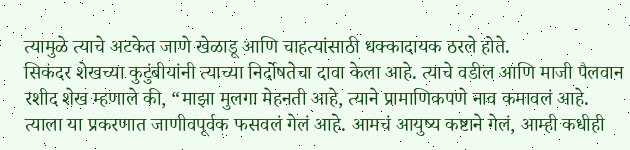त्यामुळे त्याचे अटकेत जाणे खेळाडू आणि चाहत्यांसाठी धक्कादायक ठरले होते.
सिकंदर शेखच्या कुटुंबीयांनी त्याच्या निर्दोषतेचा दावा केला आहे. त्याचे वडील आणि माजी पैलवान रशीद शेख म्हणाले की, “माझा मुलगा मेहनती आहे, त्याने प्रामाणिकपणे नाव कमावलं आहे. त्याला या प्रकरणात जाणीवपूर्वक फसवलं गेलं आहे. आमचं आयुष्य कष्टाने गेलं, आम्ही कधीही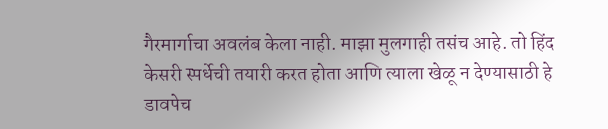गैरमार्गाचा अवलंब केला नाही. माझा मुलगाही तसंच आहे. तो हिंद केसरी स्पर्धेची तयारी करत होता आणि त्याला खेळू न देण्यासाठी हे डावपेच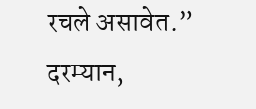रचले असावेत.”
दरम्यान,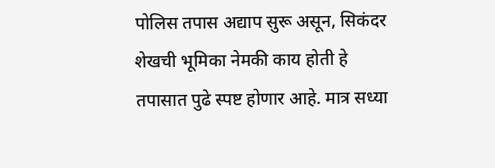पोलिस तपास अद्याप सुरू असून, सिकंदर शेखची भूमिका नेमकी काय होती हे तपासात पुढे स्पष्ट होणार आहे. मात्र सध्या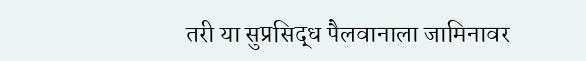तरी या सुप्रसिद्ध पैलवानाला जामिनावर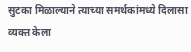सुटका मिळाल्याने त्याच्या समर्थकांमध्ये दिलासा व्यक्त केला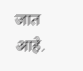जात आहे.